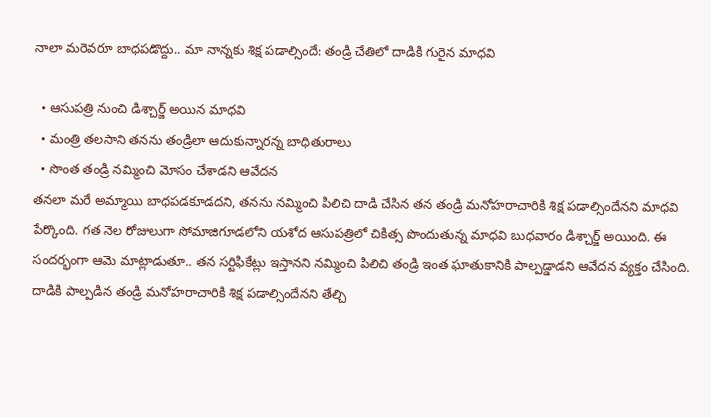నాలా మరెవరూ బాధపడొద్దు.. మా నాన్నకు శిక్ష పడాల్సిందే: తండ్రి చేతిలో దాడికి గురైన మాధవి

  • ఆసుపత్రి నుంచి డిశ్చార్జ్ అయిన మాధవి
  • మంత్రి తలసాని తనను తండ్రిలా ఆదుకున్నారన్న బాధితురాలు
  • సొంత తండ్రి నమ్మించి మోసం చేశాడని ఆవేదన
తనలా మరే అమ్మాయి బాధపడకూడదని, తనను నమ్మించి పిలిచి దాడి చేసిన తన తండ్రి మనోహరాచారికి శిక్ష పడాల్సిందేనని మాధవి పేర్కొంది. గత నెల రోజులుగా సోమాజిగూడలోని యశోద ఆసుపత్రిలో చికిత్స పొందుతున్న మాధవి బుధవారం డిశ్చార్జ్ అయింది. ఈ సందర్భంగా ఆమె మాట్లాడుతూ.. తన సర్టిఫికేట్లు ఇస్తానని నమ్మించి పిలిచి తండ్రి ఇంత ఘాతుకానికి పాల్పడ్డాడని ఆవేదన వ్యక్తం చేసింది. దాడికి పాల్పడిన తండ్రి మనోహరాచారికి శిక్ష పడాల్సిందేనని తేల్చి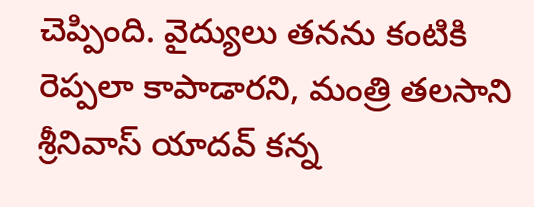చెప్పింది. వైద్యులు తనను కంటికి రెప్పలా కాపాడారని, మంత్రి తలసాని శ్రీనివాస్ యాదవ్ కన్న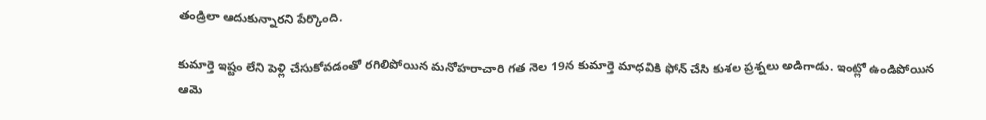తండ్రిలా ఆదుకున్నారని పేర్కొంది.

కుమార్తె ఇష్టం లేని పెళ్లి చేసుకోవడంతో రగిలిపోయిన మనోహరాచారి గత నెల 19న కుమార్తె మాధవికి ఫోన్ చేసి కుశల ప్రశ్నలు అడిగాడు. ఇంట్లో ఉండిపోయిన ఆమె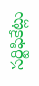సర్టిఫికేట్లు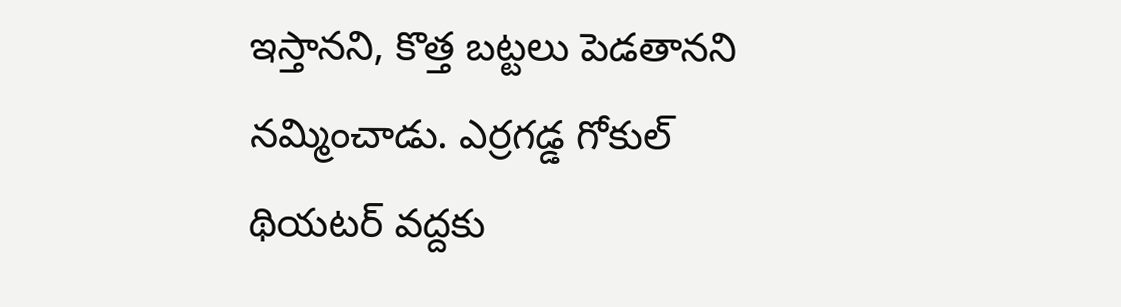ఇస్తానని, కొత్త బట్టలు పెడతానని నమ్మించాడు. ఎర్రగడ్డ గోకుల్ థియటర్ వద్దకు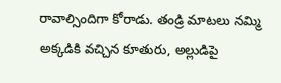రావాల్సిందిగా కోరాడు. తండ్రి మాటలు నమ్మి అక్కడికి వచ్చిన కూతురు, అల్లుడిపై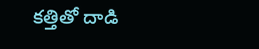కత్తితో దాడి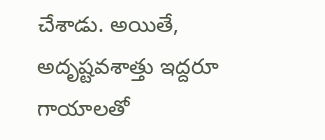చేశాడు. అయితే, అదృష్టవశాత్తు ఇద్దరూ గాయాలతో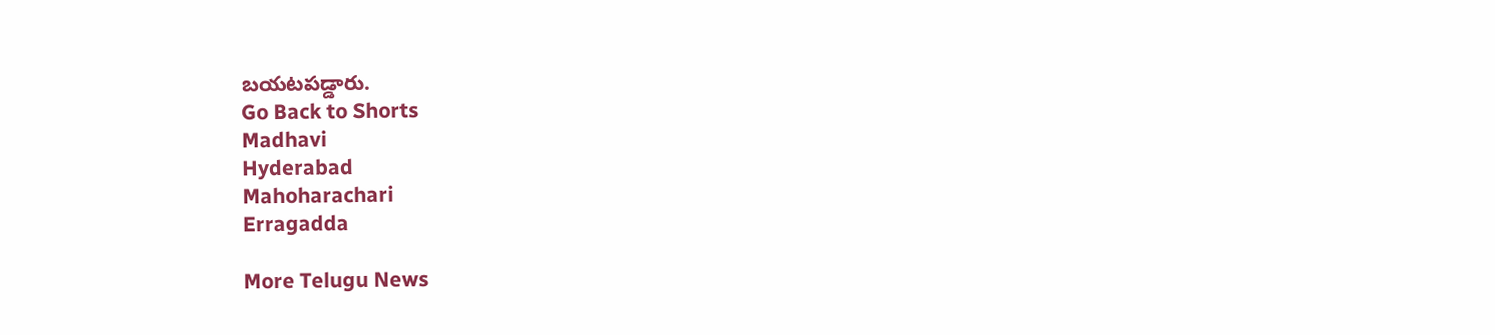బయటపడ్డారు.
Go Back to Shorts
Madhavi
Hyderabad
Mahoharachari
Erragadda

More Telugu News